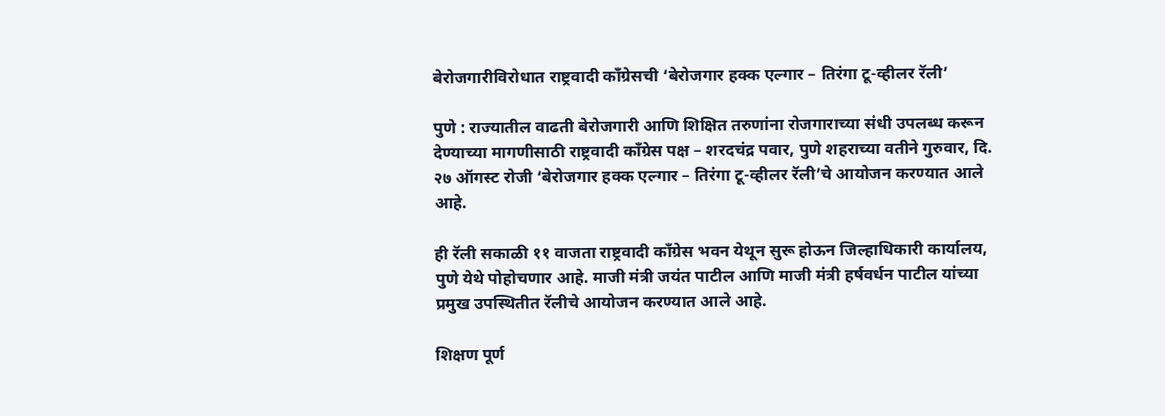बेरोजगारीविरोधात राष्ट्रवादी काँग्रेसची ‘बेरोजगार हक्क एल्गार – तिरंगा टू-व्हीलर रॅली’

पुणे : राज्यातील वाढती बेरोजगारी आणि शिक्षित तरुणांना रोजगाराच्या संधी उपलब्ध करून देण्याच्या मागणीसाठी राष्ट्रवादी काँग्रेस पक्ष – शरदचंद्र पवार, पुणे शहराच्या वतीने गुरुवार, दि. २७ ऑगस्ट रोजी ‘बेरोजगार हक्क एल्गार – तिरंगा टू-व्हीलर रॅली’चे आयोजन करण्यात आले आहे.

ही रॅली सकाळी ११ वाजता राष्ट्रवादी काँग्रेस भवन येथून सुरू होऊन जिल्हाधिकारी कार्यालय, पुणे येथे पोहोचणार आहे. माजी मंत्री जयंत पाटील आणि माजी मंत्री हर्षवर्धन पाटील यांच्या प्रमुख उपस्थितीत रॅलीचे आयोजन करण्यात आले आहे.

शिक्षण पूर्ण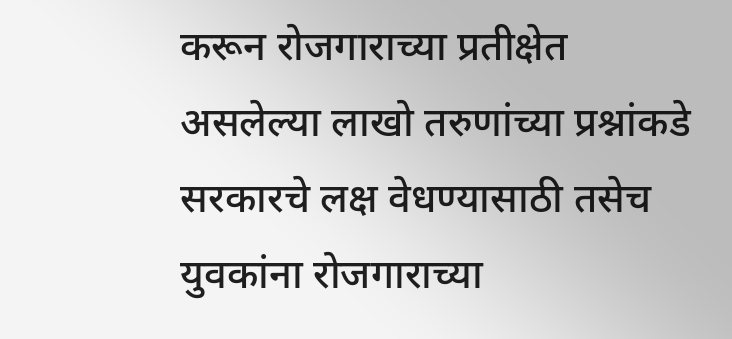करून रोजगाराच्या प्रतीक्षेत असलेल्या लाखो तरुणांच्या प्रश्नांकडे सरकारचे लक्ष वेधण्यासाठी तसेच युवकांना रोजगाराच्या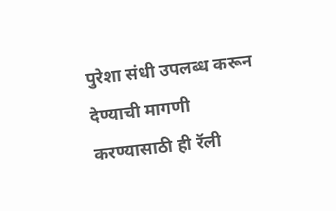पुरेशा संधी उपलब्ध करून देण्याची मागणी करण्यासाठी ही रॅली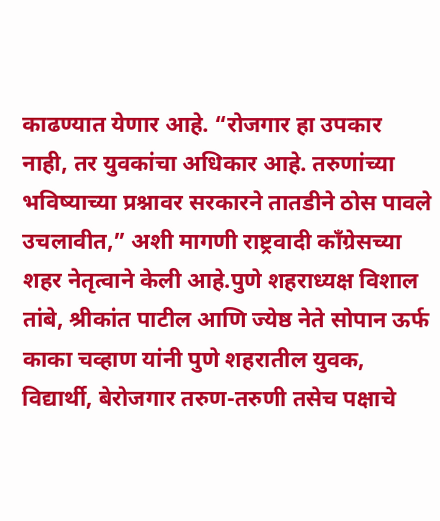काढण्यात येणार आहे. “रोजगार हा उपकार नाही, तर युवकांचा अधिकार आहे. तरुणांच्या भविष्याच्या प्रश्नावर सरकारने तातडीने ठोस पावले उचलावीत,” अशी मागणी राष्ट्रवादी काँग्रेसच्या शहर नेतृत्वाने केली आहे.पुणे शहराध्यक्ष विशाल तांबे, श्रीकांत पाटील आणि ज्येष्ठ नेते सोपान ऊर्फ काका चव्हाण यांनी पुणे शहरातील युवक, विद्यार्थी, बेरोजगार तरुण-तरुणी तसेच पक्षाचे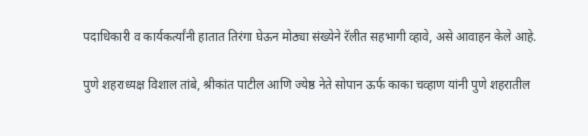पदाधिकारी व कार्यकर्त्यांनी हातात तिरंगा घेऊन मोठ्या संख्येने रॅलीत सहभागी व्हावे, असे आवाहन केले आहे.

पुणे शहराध्यक्ष विशाल तांबे, श्रीकांत पाटील आणि ज्येष्ठ नेते सोपान ऊर्फ काका चव्हाण यांनी पुणे शहरातील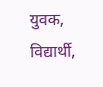युवक, विद्यार्थी,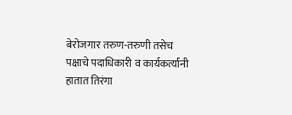बेरोजगार तरुण-तरुणी तसेच पक्षाचे पदाधिकारी व कार्यकर्त्यांनी हातात तिरंगा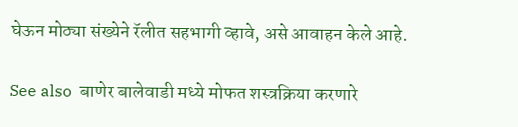घेऊन मोठ्या संख्येने रॅलीत सहभागी व्हावे, असे आवाहन केले आहे.

See also  बाणेर बालेवाडी मध्ये मोफत शस्त्रक्रिया करणारे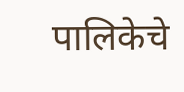पालिकेचे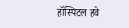हॉस्पिटल हवे